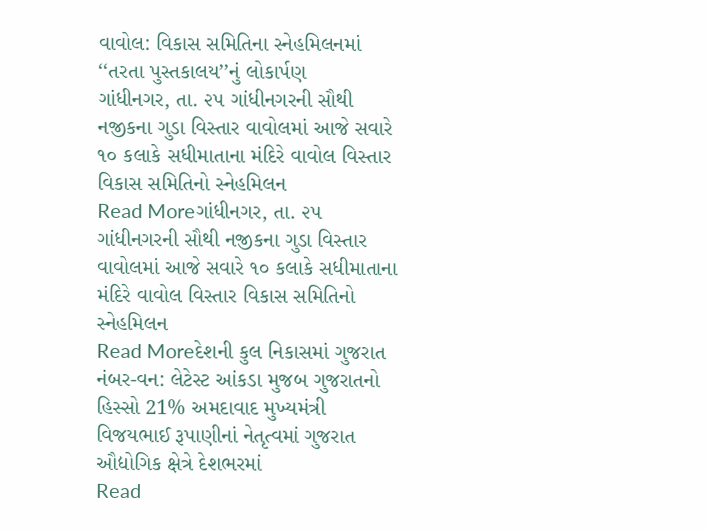વાવોલ: વિકાસ સમિતિના સ્નેહમિલનમાં ‘‘તરતા પુસ્તકાલય’’નું લોકાર્પણ
ગાંધીનગર, તા. ૨૫ ગાંધીનગરની સૌથી નજીકના ગુડા વિસ્તાર વાવોલમાં આજે સવારે ૧૦ કલાકે સધીમાતાના મંદિરે વાવોલ વિસ્તાર વિકાસ સમિતિનો સ્નેહમિલન
Read Moreગાંધીનગર, તા. ૨૫ ગાંધીનગરની સૌથી નજીકના ગુડા વિસ્તાર વાવોલમાં આજે સવારે ૧૦ કલાકે સધીમાતાના મંદિરે વાવોલ વિસ્તાર વિકાસ સમિતિનો સ્નેહમિલન
Read Moreદેશની કુલ નિકાસમાં ગુજરાત નંબર-વન: લેટેસ્ટ આંકડા મુજબ ગુજરાતનો હિસ્સો 21% અમદાવાદ મુખ્યમંત્રી વિજયભાઈ રૂપાણીનાં નેતૃત્વમાં ગુજરાત ઔદ્યોગિક ક્ષેત્રે દેશભરમાં
Read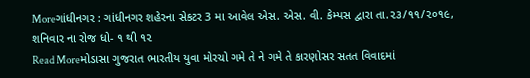Moreગાંધીનગર : ગાંધીનગર શહેરના સેકટર 3 મા આવેલ એસ. એસ. વી. કેમ્પસ દ્વારા તા.૨૩/૧૧/૨૦૧૯, શનિવાર ના રોજ ધો- ૧ થી ૧૨
Read Moreમોડાસા ગુજરાત ભારતીય યુવા મોરચો ગમે તે ને ગમે તે કારણોસર સતત વિવાદમાં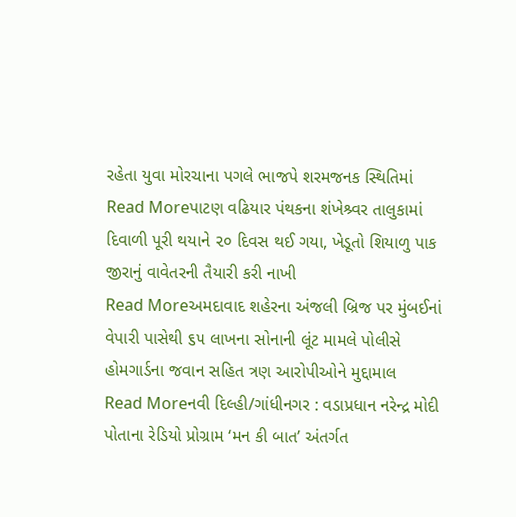રહેતા યુવા મોરચાના પગલે ભાજપે શરમજનક સ્થિતિમાં
Read Moreપાટણ વઢિયાર પંથકના શંખેશ્ર્વર તાલુકામાં દિવાળી પૂરી થયાને ૨૦ દિવસ થઈ ગયા, ખેડૂતો શિયાળુ પાક જીરાનું વાવેતરની તૈયારી કરી નાખી
Read Moreઅમદાવાદ શહેરના અંજલી બ્રિજ પર મુંબઈનાં વેપારી પાસેથી ૬૫ લાખના સોનાની લૂંટ મામલે પોલીસે હોમગાર્ડના જવાન સહિત ત્રણ આરોપીઓને મુદ્દામાલ
Read Moreનવી દિલ્હી/ગાંધીનગર : વડાપ્રધાન નરેન્દ્ર મોદી પોતાના રેડિયો પ્રોગ્રામ ‘મન કી બાત’ અંતર્ગત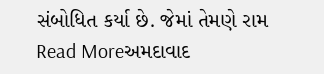સંબોધિત કર્યા છે. જેમાં તેમણે રામ
Read Moreઅમદાવાદ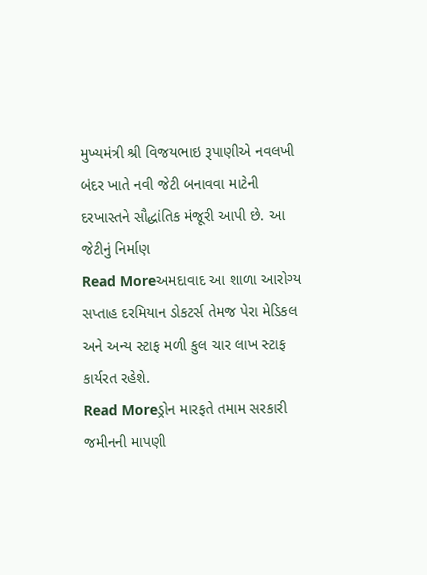મુખ્યમંત્રી શ્રી વિજયભાઇ રૂપાણીએ નવલખી બંદર ખાતે નવી જેટી બનાવવા માટેની દરખાસ્તને સૌદ્ધાંતિક મંજૂરી આપી છે. આ જેટીનું નિર્માણ
Read Moreઅમદાવાદ આ શાળા આરોગ્ય સપ્તાહ દરમિયાન ડોકટર્સ તેમજ પેરા મેડિકલ અને અન્ય સ્ટાફ મળી કુલ ચાર લાખ સ્ટાફ કાર્યરત રહેશે.
Read Moreડ્રોન મારફતે તમામ સરકારી જમીનની માપણી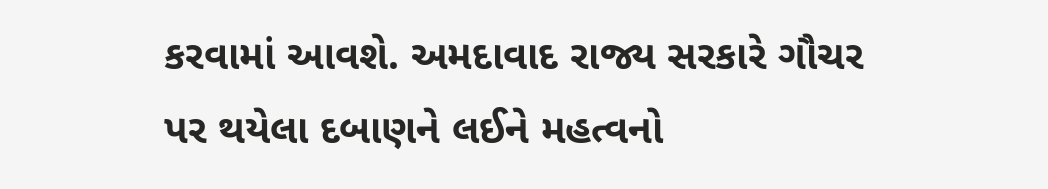કરવામાં આવશે. અમદાવાદ રાજ્ય સરકારે ગૌચર પર થયેલા દબાણને લઈને મહત્વનો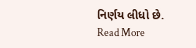નિર્ણય લીધો છે.
Read More